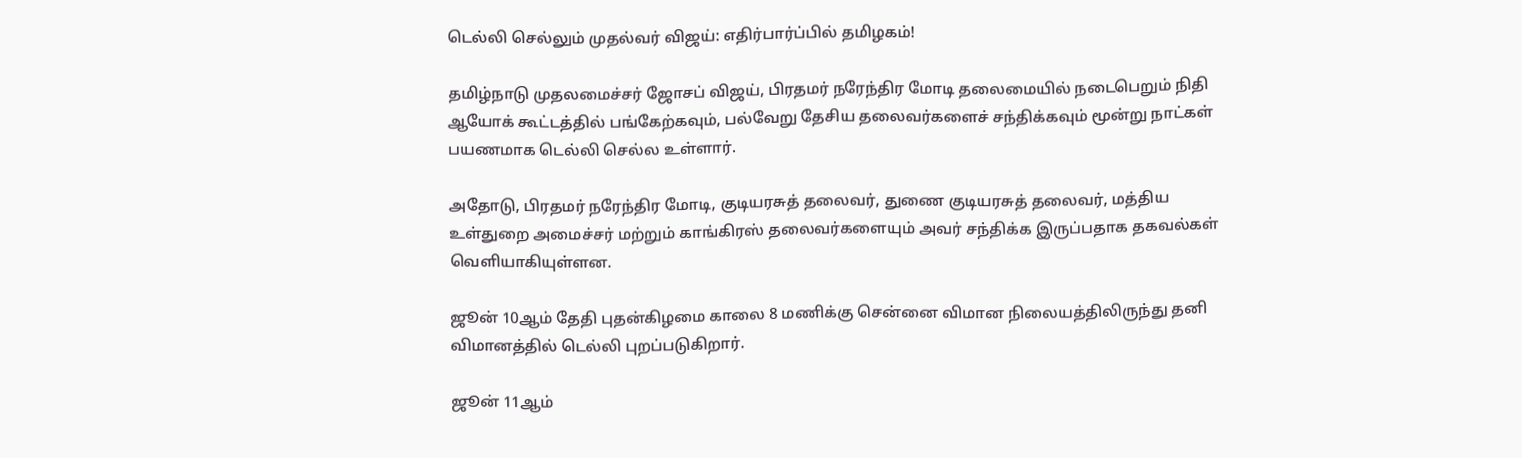டெல்லி செல்லும் முதல்வர் விஜய்: எதிர்பார்ப்பில் தமிழகம்!

தமிழ்நாடு முதலமைச்சர் ஜோசப் விஜய், பிரதமர் நரேந்திர மோடி தலைமையில் நடைபெறும் நிதி ஆயோக் கூட்டத்தில் பங்கேற்கவும், பல்வேறு தேசிய தலைவர்களைச் சந்திக்கவும் மூன்று நாட்கள் பயணமாக டெல்லி செல்ல உள்ளார்.

அதோடு, பிரதமர் நரேந்திர மோடி, குடியரசுத் தலைவர், துணை குடியரசுத் தலைவர், மத்திய உள்துறை அமைச்சர் மற்றும் காங்கிரஸ் தலைவர்களையும் அவர் சந்திக்க இருப்பதாக தகவல்கள் வெளியாகியுள்ளன.

ஜூன் 10ஆம் தேதி புதன்கிழமை காலை 8 மணிக்கு சென்னை விமான நிலையத்திலிருந்து தனி விமானத்தில் டெல்லி புறப்படுகிறார்.

ஜூன் 11ஆம்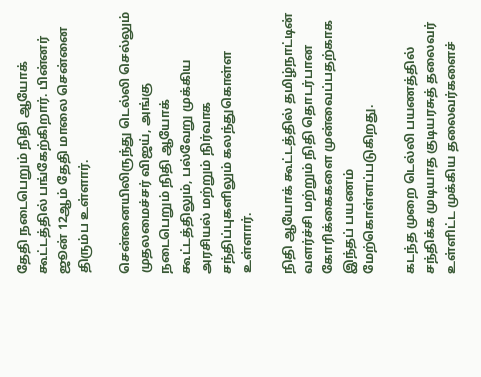தேதி நடைபெறும் நிதி ஆயோக் கூட்டத்தில் பங்கேற்கிறார். பின்னர் ஜூன் 12ஆம் தேதி மாலை சென்னை திரும்ப உள்ளார்.

சென்னையிலிருந்து டெல்லி செல்லும் முதலமைச்சர் விஜய், அங்கு நடைபெறும் நிதி ஆயோக் கூட்டத்திலும், பல்வேறு முக்கிய அரசியல் மற்றும் நிர்வாக சந்திப்புகளிலும் கலந்துகொள்ள உள்ளார்.

நிதி ஆயோக் கூட்டத்தில் தமிழ்நாட்டின் வளர்ச்சி மற்றும் நிதி தொடர்பான கோரிக்கைகளை முன்வைப்பதற்காக இந்தப் பயணம் மேற்கொள்ளப்படுகிறது.

கடந்த முறை டெல்லி பயணத்தில் சந்திக்க முடியாத குடியரசுத் தலைவர் உள்ளிட்ட முக்கிய தலைவர்களைச்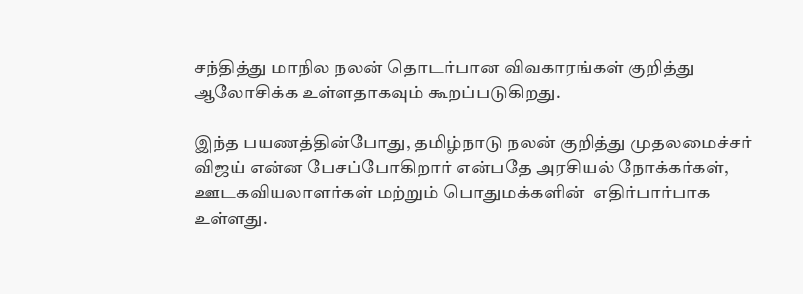சந்தித்து மாநில நலன் தொடர்பான விவகாரங்கள் குறித்து ஆலோசிக்க உள்ளதாகவும் கூறப்படுகிறது.

இந்த பயணத்தின்போது, தமிழ்நாடு நலன் குறித்து முதலமைச்சர் விஜய் என்ன பேசப்போகிறார் என்பதே அரசியல் நோக்கர்கள், ஊடகவியலாளர்கள் மற்றும் பொதுமக்களின்  எதிர்பார்பாக உள்ளது.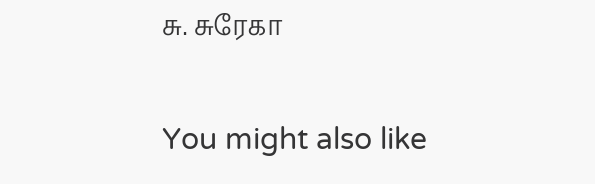சு. சுரேகா

You might also like